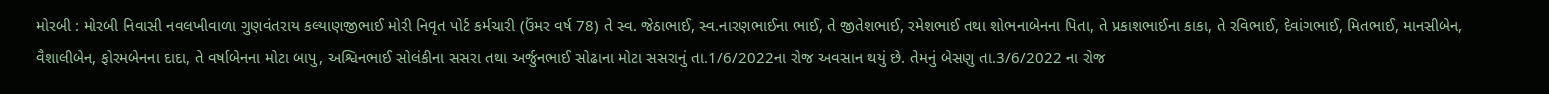મોરબી : મોરબી નિવાસી નવલખીવાળા ગુણવંતરાય કલ્યાણજીભાઈ મોરી નિવૃત પોર્ટ કર્મચારી (ઉંમર વર્ષ 78) તે સ્વ. જેઠાભાઈ, સ્વ.નારણભાઈના ભાઈ, તે જીતેશભાઈ, રમેશભાઈ તથા શોભનાબેનના પિતા, તે પ્રકાશભાઈના કાકા, તે રવિભાઈ, દેવાંગભાઈ, મિતભાઈ, માનસીબેન, વૈશાલીબેન, ફોરમબેનના દાદા, તે વર્ષાબેનના મોટા બાપુ, અશ્વિનભાઈ સોલંકીના સસરા તથા અર્જુનભાઈ સોઢાના મોટા સસરાનું તા.1/6/2022ના રોજ અવસાન થયું છે. તેમનું બેસણુ તા.3/6/2022 ના રોજ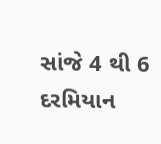સાંજે 4 થી 6 દરમિયાન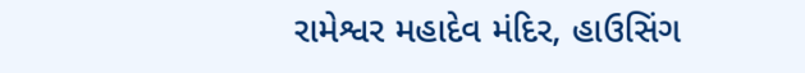રામેશ્વર મહાદેવ મંદિર, હાઉસિંગ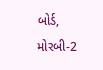બોર્ડ, મોરબી-2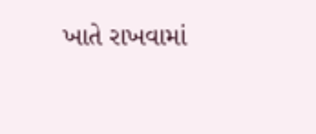ખાતે રાખવામાં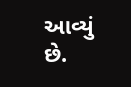આવ્યું છે.